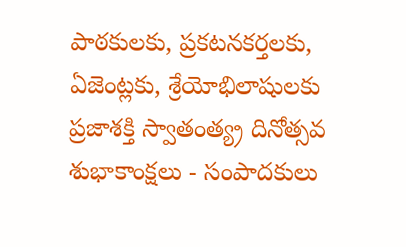పాఠకులకు, ప్రకటనకర్తలకు, ఏజెంట్లకు, శ్రేయోభిలాషులకు ప్రజాశక్తి స్వాతంత్య్ర దినోత్సవ శుభాకాంక్షలు - సంపాదకులు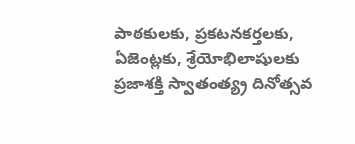పాఠకులకు, ప్రకటనకర్తలకు, ఏజెంట్లకు, శ్రేయోభిలాషులకు ప్రజాశక్తి స్వాతంత్య్ర దినోత్సవ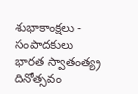శుభాకాంక్షలు - సంపాదకులు
భారత స్వాతంత్య్ర దినోత్సవం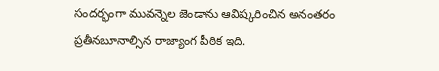సందర్భంగా మువన్నెల జెండాను ఆవిష్కరించిన అనంతరం ప్రతీనబూనాల్సిన రాజ్యాంగ పీఠిక ఇది.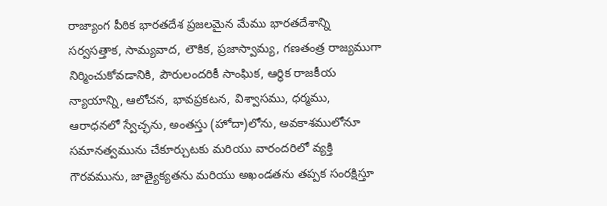రాజ్యాంగ పీఠిక భారతదేశ ప్రజలమైన మేము భారతదేశాన్ని సర్వసత్తాక, సామ్యవాద, లౌకిక, ప్రజాస్వామ్య, గణతంత్ర రాజ్యముగా నిర్మించుకోవడానికి, పౌరులందరికీ సాంఘిక, ఆర్థిక రాజకీయ న్యాయాన్ని, ఆలోచన, భావప్రకటన, విశ్వాసము, ధర్మము, ఆరాధనలో స్వేచ్ఛను, అంతస్తు (హోదా)లోను, అవకాశములోనూ సమానత్వమును చేకూర్చుటకు మరియు వారందరిలో వ్యక్తి గౌరవమును, జాత్యైక్యతను మరియు అఖండతను తప్పక సంరక్షిస్తూ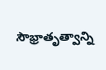సౌభ్రాతృత్వాన్ని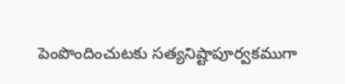పెంపొందించుటకు సత్యనిష్టాపూర్వకముగా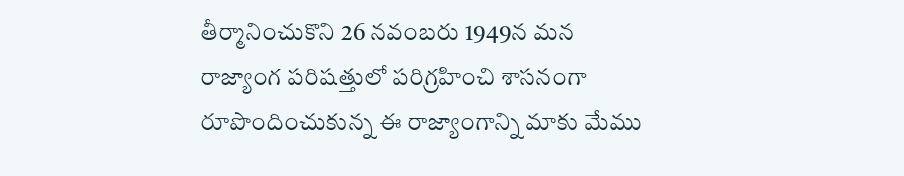తీర్మానించుకొని 26 నవంబరు 1949న మన రాజ్యాంగ పరిషత్తులో పరిగ్రహించి శాసనంగా రూపొందించుకున్న ఈ రాజ్యాంగాన్ని మాకు మేము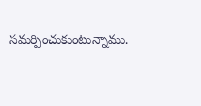సమర్పించుకుంటున్నాము.